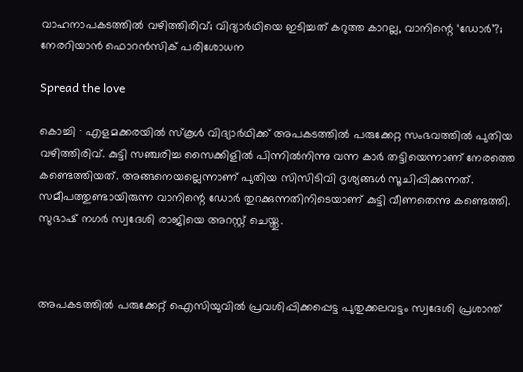വാഹനാപകടത്തിൽ വഴിത്തിരിവ്; വിദ്യാർഥിയെ ഇടിച്ചത് കറുത്ത കാറല്ല, വാനിന്റെ ‘ഡോർ’?; നേരറിയാൻ ഫൊറന്‍സിക് പരിശോധന

Spread the love

കൊച്ചി ∙ എളമക്കരയിൽ സ്കൂൾ വിദ്യാർഥിക്ക് അപകടത്തിൽ പരുക്കേറ്റ സംഭവത്തിൽ പുതിയ വഴിത്തിരിവ്. കുട്ടി സഞ്ചരിച്ച സൈക്കിളിൽ പിന്നിൽനിന്നു വന്ന കാർ തട്ടിയെന്നാണ് നേരത്തെ കണ്ടെത്തിയത്. അങ്ങനെയല്ലെന്നാണ് പുതിയ സിസിടിവി ദൃശ്യങ്ങൾ സൂചിപ്പിക്കുന്നത്. സമീപത്തുണ്ടായിരുന്ന വാനിന്റെ ഡോർ തുറക്കുന്നതിനിടെയാണ് കുട്ടി വീണതെന്നു കണ്ടെത്തി. സുഭാഷ് നഗർ സ്വദേശി രാജിയെ അറസ്റ്റ് ചെയ്തു.



അപകടത്തിൽ പരുക്കേറ്റ് ഐസിയുവിൽ പ്രവശിപ്പിക്കപ്പെട്ട പുതുക്കലവട്ടം സ്വദേശി പ്രശാന്ത്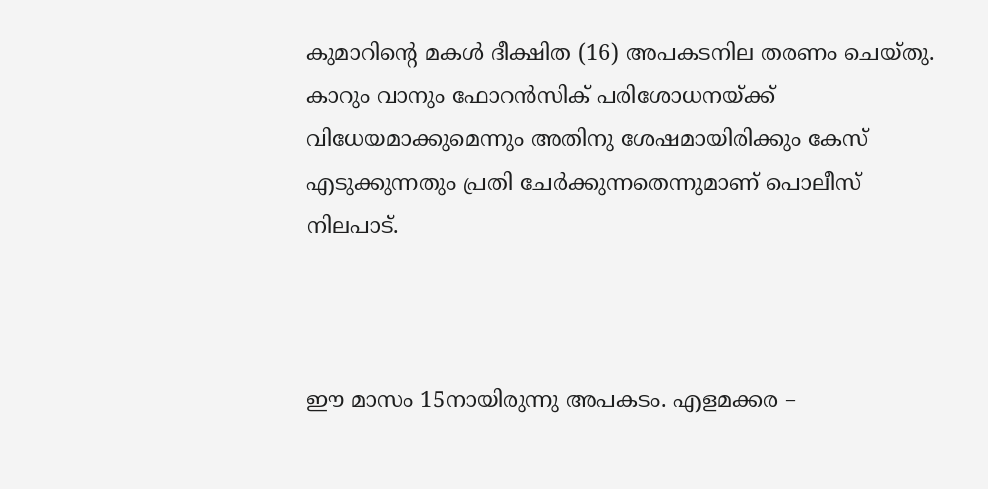കുമാറിന്റെ മകൾ ദീക്ഷിത (16) അപകടനില തരണം ചെയ്തു. കാറും വാനും ഫോറൻസിക് പരിശോധനയ്ക്ക് വിധേയമാക്കുമെന്നും അതിനു ശേഷമായിരിക്കും കേസ് എടുക്കുന്നതും പ്രതി ചേർക്കുന്നതെന്നുമാണ് പൊലീസ് നിലപാട്.



ഈ മാസം 15നായിരുന്നു അപകടം. എളമക്കര –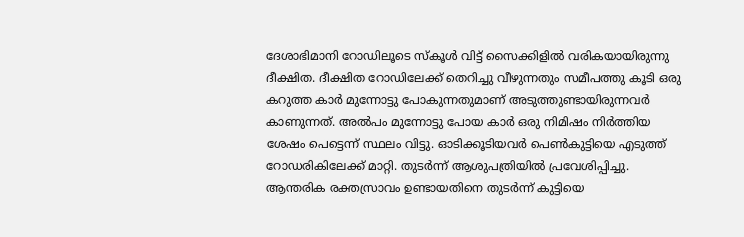ദേശാഭിമാനി റോഡിലൂടെ സ്കൂൾ വിട്ട് സൈക്കിളിൽ വരികയായിരുന്നു ദീക്ഷിത. ദീക്ഷിത റോഡിലേക്ക് തെറിച്ചു വീഴുന്നതും സമീപത്തു കൂടി ഒരു കറുത്ത കാര്‍ മുന്നോട്ടു പോകുന്നതുമാണ് അടുത്തുണ്ടായിരുന്നവർ കാണുന്നത്. അൽപം മുന്നോട്ടു പോയ കാർ ഒരു നിമിഷം നിർത്തിയ ശേഷം പെട്ടെന്ന് സ്ഥലം വിട്ടു. ഓടിക്കൂടിയവർ പെൺകുട്ടിയെ എടുത്ത് റോഡരികിലേക്ക് മാറ്റി. തുടർന്ന് ആശുപത്രിയിൽ പ്രവേശിപ്പിച്ചു. ആന്തരിക രക്തസ്രാവം ഉണ്ടായതിനെ തുടർന്ന് കുട്ടിയെ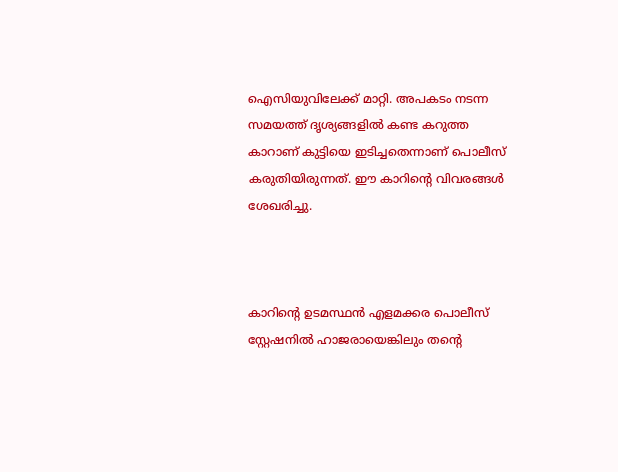ഐസിയുവിലേക്ക് മാറ്റി. അപകടം നടന്ന സമയത്ത് ദൃശ്യങ്ങളിൽ കണ്ട കറുത്ത കാറാണ് കുട്ടിയെ ഇടിച്ചതെന്നാണ് പൊലീസ് കരുതിയിരുന്നത്. ഈ കാറിന്റെ വിവരങ്ങൾ ശേഖരിച്ചു.



കാറിന്റെ ഉടമസ്ഥൻ എളമക്കര പൊലീസ് സ്റ്റേഷനിൽ ഹാജരായെങ്കിലും തന്റെ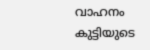വാഹനം കുട്ടിയുടെ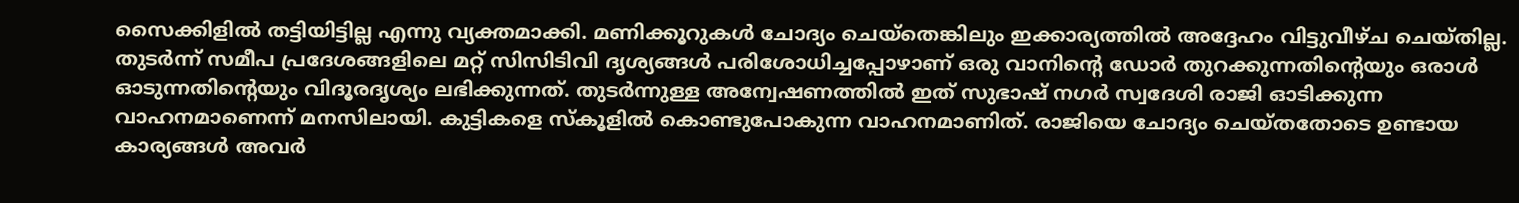സൈക്കിളിൽ തട്ടിയിട്ടില്ല എന്നു വ്യക്തമാക്കി. മണിക്കൂറുകൾ ചോദ്യം ചെയ്തെങ്കിലും ഇക്കാര്യത്തിൽ അദ്ദേഹം വിട്ടുവീഴ്ച ചെയ്തില്ല. തുടർന്ന് സമീപ പ്രദേശങ്ങളിലെ മറ്റ് സിസിടിവി ദൃശ്യങ്ങൾ പരിശോധിച്ചപ്പോഴാണ് ഒരു വാനിന്റെ ഡോർ തുറക്കുന്നതിന്റെയും ഒരാള്‍ ഓടുന്നതിന്റെയും വിദൂരദൃശ്യം ലഭിക്കുന്നത്. തുടർന്നുള്ള അന്വേഷണത്തിൽ ഇത് സുഭാഷ് നഗർ സ്വദേശി രാജി ഓടിക്കുന്ന വാഹനമാണെന്ന് മനസിലായി. കുട്ടികളെ സ്കൂളിൽ കൊണ്ടുപോകുന്ന വാഹനമാണിത്. രാജിയെ ചോദ്യം ചെയ്തതോടെ ഉണ്ടായ കാര്യങ്ങൾ അവർ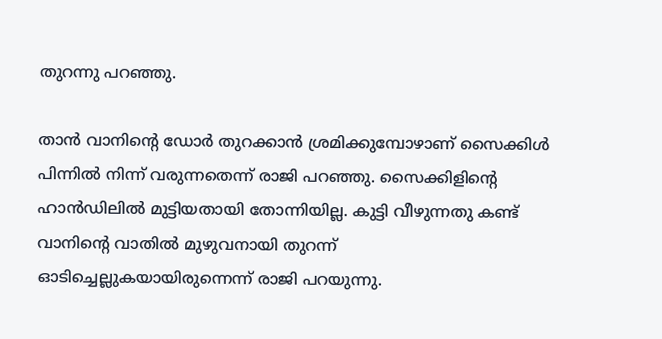തുറന്നു പറഞ്ഞു.

താന്‍ വാനിന്റെ ഡോർ തുറക്കാൻ ശ്രമിക്കുമ്പോഴാണ് സൈക്കിൾ പിന്നിൽ നിന്ന് വരുന്നതെന്ന് രാജി പറ‍ഞ്ഞു. സൈക്കിളിന്റെ ഹാൻഡിലിൽ മുട്ടിയതായി തോന്നിയില്ല. കുട്ടി വീഴുന്നതു കണ്ട് വാനിന്റെ വാതിൽ മുഴുവനായി തുറന്ന് ഓടിച്ചെല്ലുകയായിരുന്നെന്ന് രാജി പറയുന്നു.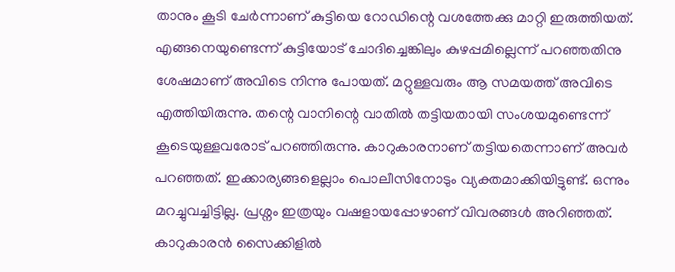താനും കൂടി ചേർന്നാണ് കുട്ടിയെ റോഡിന്റെ വശത്തേക്കു മാറ്റി ഇരുത്തിയത്. എങ്ങനെയുണ്ടെന്ന് കുട്ടിയോട് ചോദിച്ചെങ്കിലും കുഴപ്പമില്ലെന്ന് പറഞ്ഞതിനു ശേഷമാണ് അവിടെ നിന്നു പോയത്. മറ്റുള്ളവരും ആ സമയത്ത് അവിടെ എത്തിയിരുന്നു. തന്റെ വാനിന്റെ വാതിൽ തട്ടിയതായി സംശയമുണ്ടെന്ന് കൂടെയുള്ളവരോട് പറഞ്ഞിരുന്നു. കാറുകാരനാണ് തട്ടിയതെന്നാണ് അവർ പറഞ്ഞത്. ഇക്കാര്യങ്ങളെല്ലാം പൊലീസിനോടും വ്യക്തമാക്കിയിട്ടുണ്ട്. ഒന്നും മറച്ചുവച്ചിട്ടില്ല. പ്രശ്നം ഇത്രയും വഷളായപ്പോഴാണ് വിവരങ്ങൾ അറിഞ്ഞത്. കാറുകാരൻ സൈക്കിളിൽ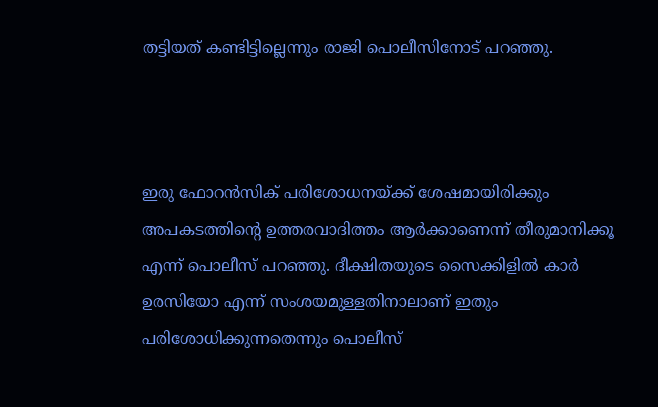തട്ടിയത് കണ്ടിട്ടില്ലെന്നും രാജി പൊലീസിനോട് പറഞ്ഞു.



ഇരു ഫോറൻസിക് പരിശോധനയ്ക്ക് ശേഷമായിരിക്കും അപകടത്തിന്റെ ഉത്തരവാദിത്തം ആര്‍ക്കാണെന്ന് തീരുമാനിക്കൂ എന്ന് പൊലീസ് പറഞ്ഞു. ദീക്ഷിതയുടെ സൈക്കിളിൽ കാർ ഉരസിയോ എന്ന് സംശയമുള്ളതിനാലാണ് ഇതും പരിശോധിക്കുന്നതെന്നും പൊലീസ്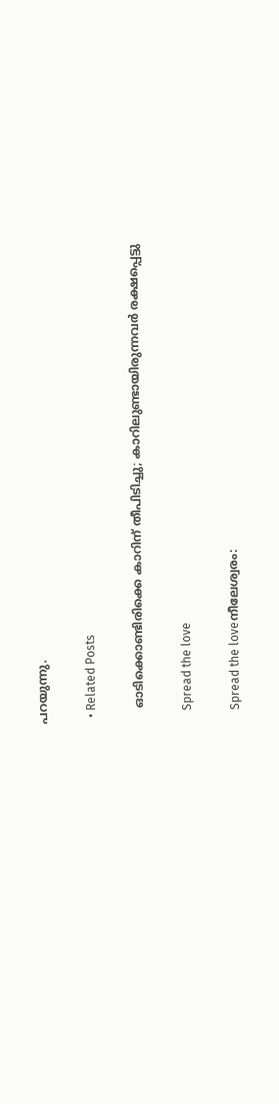പറയുന്നു.

  • Related Posts

    ഓടിക്കൊണ്ടിരിക്കെ കാറിന് തീപിടിച്ചു; കാറിലുണ്ടായിരുന്നവർ രക്ഷപ്പെട്ടു

    Spread the love

    Spread the loveനീലേശ്വരം: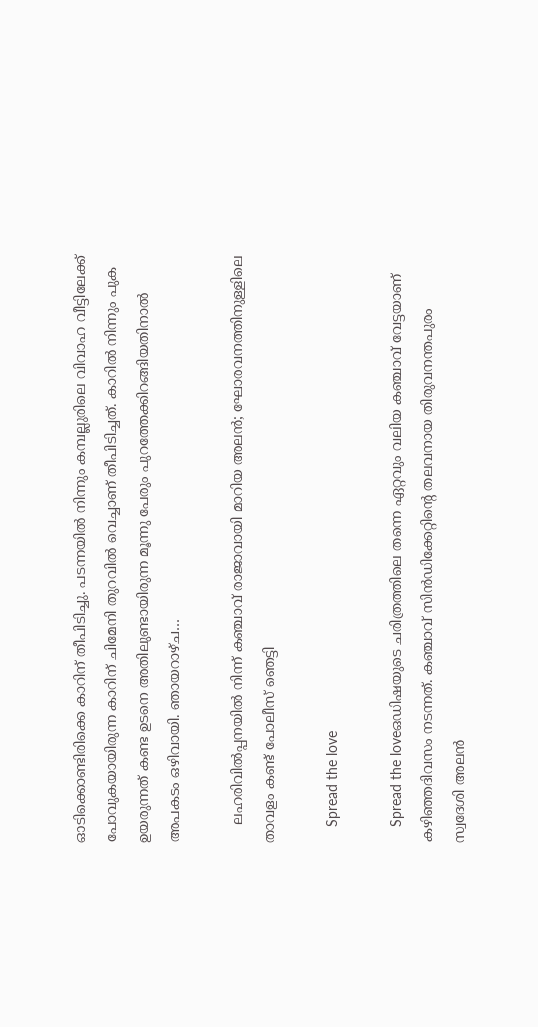ഓടിക്കൊണ്ടിരിക്കെ കാറിന് തീപിടിച്ചു. പടന്നയിൽ നിന്നും കമ്പല്ലുരിലെ വിവാഹ വീട്ടിലേക്ക് പോവുകയായിരുന്ന കാറിന് ചിമേനി തുറവിൽ വെച്ചാണ് തീപിടിച്ചത്. കാറിൽ നിന്നും പുക ഉയരുന്നത് കണ്ട ഉടനെ അതിലുണ്ടായിരുന്ന മൂന്നു പേരും പുറത്തേക്കിറങ്ങിയതിനാൽ അപകടം ഒഴിവായി. ഞായറാഴ്ച…

    ലഹരിവിൽപ്പനയിൽ നിന്ന് കഞ്ചാവ് രാജാവായി മാറിയ അലൻ; ഘോരവനത്തിനുള്ളിലെ താവളം കണ്ട് പോലീസ് ഞെട്ടി

    Spread the love

    Spread the loveഒഡിഷയുടെ ചരിത്രത്തിലെ തന്നെ ഏറ്റവും വലിയ കഞ്ചാവ് വേട്ടയാണ് കഴിഞ്ഞദിവസം നടന്നത്. കഞ്ചാവ് സിൻഡിക്കേറ്റിന്റെ തലവനായ തിരുവനന്തപുരം സ്വദേശി അലൻ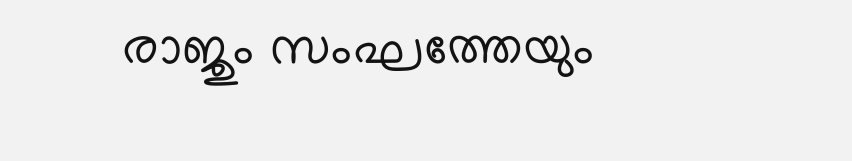രാജും സംഘത്തേയും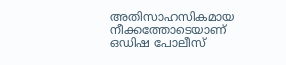അതിസാഹസികമായ നീക്കത്തോടെയാണ് ഒഡിഷ പോലീസ്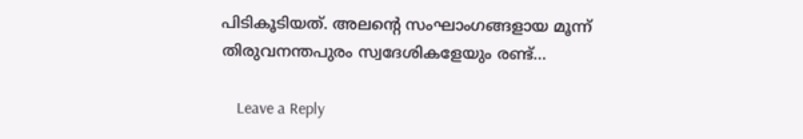പിടികൂടിയത്. അലന്റെ സംഘാംഗങ്ങളായ മൂന്ന് തിരുവനന്തപുരം സ്വദേശികളേയും രണ്ട്…

    Leave a Reply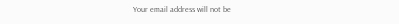Your email address will not be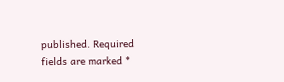published. Required fields are marked *